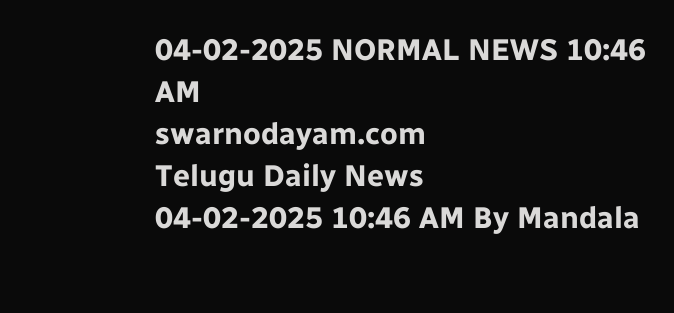04-02-2025 NORMAL NEWS 10:46 AM
swarnodayam.com
Telugu Daily News
04-02-2025 10:46 AM By Mandala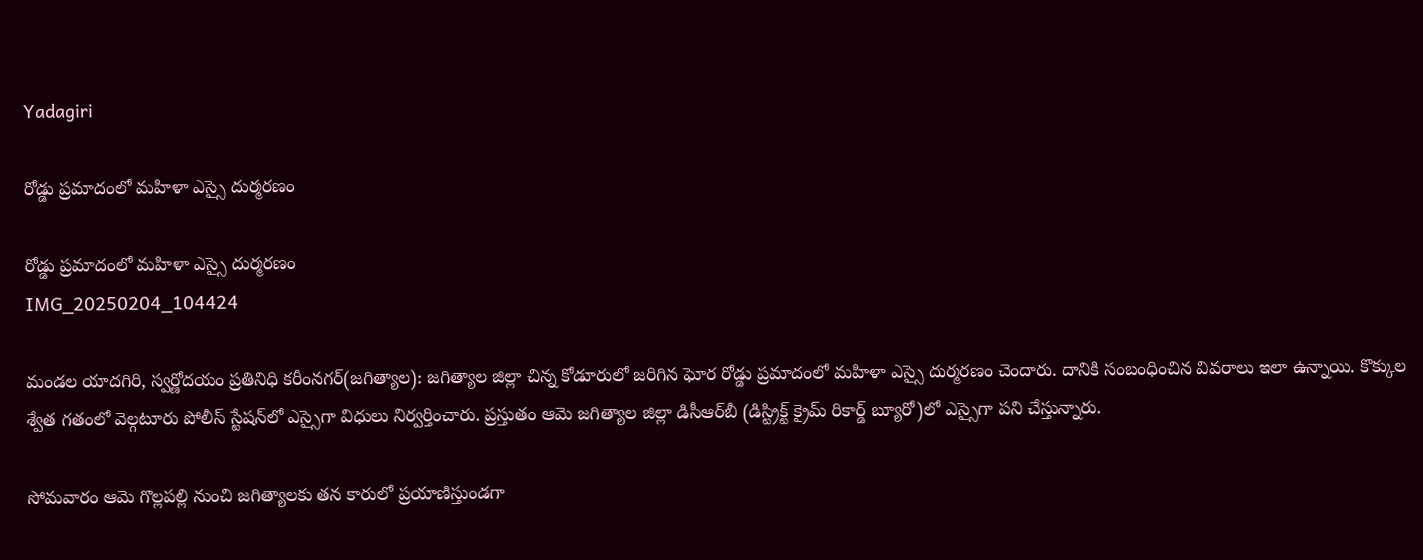Yadagiri

రోడ్డు ప్రమాదంలో మహిళా ఎస్సై దుర్మరణం

రోడ్డు ప్రమాదంలో మహిళా ఎస్సై దుర్మరణం
IMG_20250204_104424

మండల యాదగిరి, స్వర్ణోదయం ప్రతినిధి కరీంనగర్(జగిత్యాల): జగిత్యాల జిల్లా చిన్న కోడూరులో జరిగిన ఘోర రోడ్డు ప్రమాదంలో మహిళా ఎస్సై దుర్మరణం చెందారు. దానికి సంబంధించిన వివరాలు ఇలా ఉన్నాయి. కొక్కుల శ్వేత గతంలో వెల్గటూరు పోలీస్‌ స్టేషన్‌లో ఎస్సైగా విధులు నిర్వర్తించారు. ప్రస్తుతం ఆమె జగిత్యాల జిల్లా డిసీఆర్‌బీ (డిస్ట్రిక్ట్ క్రైమ్ రికార్డ్ బ్యూరో)లో ఎస్సైగా పని చేస్తున్నారు.

సోమవారం ఆమె గొల్లపల్లి నుంచి జగిత్యాలకు తన కారులో ప్రయాణిస్తుండగా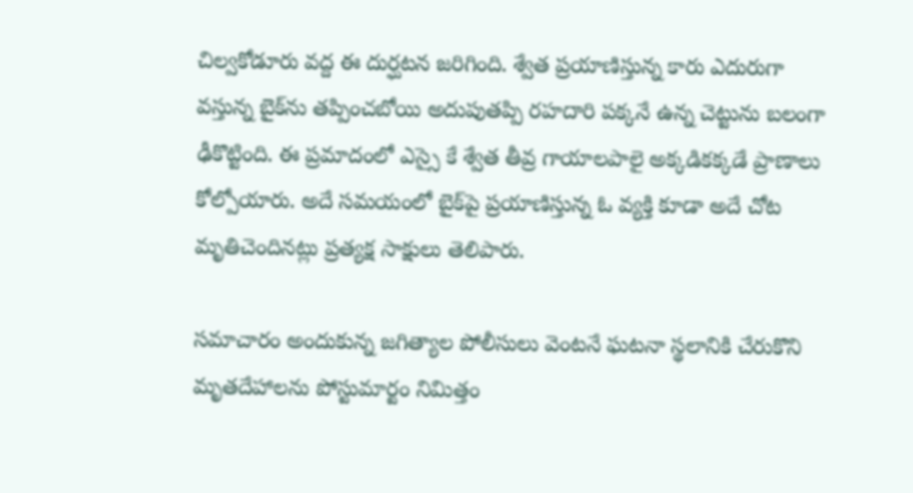చిల్వకోడూరు వద్ద ఈ దుర్ఘటన జరిగింది. శ్వేత ప్రయాణిస్తున్న కారు ఎదురుగా వస్తున్న బైక్‌ను తప్పించబోయి అదుపుతప్పి రహదారి పక్కనే ఉన్న చెట్టును బలంగా ఢీకొట్టింది. ఈ ప్రమాదంలో ఎస్సై కే శ్వేత తీవ్ర గాయాలపాలై అక్కడికక్కడే ప్రాణాలు కోల్పోయారు. అదే సమయంలో బైక్‌పై ప్రయాణిస్తున్న ఓ వ్యక్తి కూడా అదే చోట మృతిచెందినట్లు ప్రత్యక్ష సాక్షులు తెలిపారు.

సమాచారం అందుకున్న జగిత్యాల పోలీసులు వెంటనే ఘటనా స్థలానికి చేరుకొని మృతదేహాలను పోస్టుమార్టం నిమిత్తం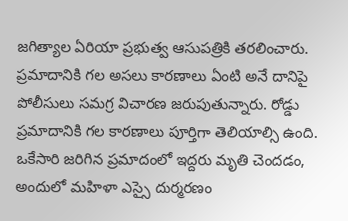జగిత్యాల ఏరియా ప్రభుత్వ ఆసుపత్రికి తరలించారు. ప్రమాదానికి గల అసలు కారణాలు ఏంటి అనే దానిపై పోలీసులు సమగ్ర విచారణ జరుపుతున్నారు. రోడ్డు ప్రమాదానికి గల కారణాలు పూర్తిగా తెలియాల్సి ఉంది. ఒకేసారి జరిగిన ప్రమాదంలో ఇద్దరు మృతి చెందడం, అందులో మహిళా ఎస్సై దుర్మరణం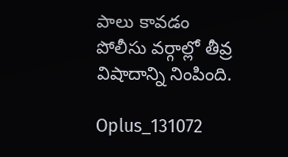పాలు కావడం పోలీసు వర్గాల్లో తీవ్ర విషాదాన్ని నింపింది.

Oplus_131072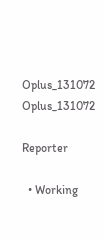Oplus_131072
Oplus_131072

Reporter

  • Working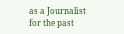as a Journalist for the past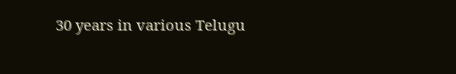30 years in various Telugu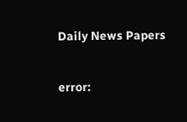Daily News Papers

error: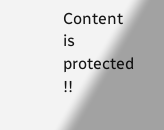Content is protected !!